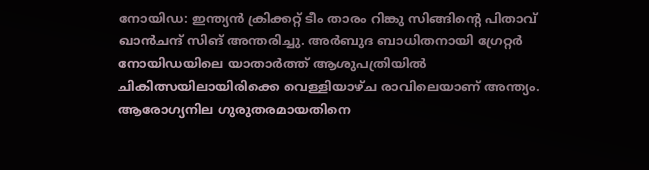നോയിഡ: ഇന്ത്യന്‍ ക്രിക്കറ്റ് ടീം താരം റിങ്കു സിങ്ങിന്റെ പിതാവ് ഖാന്‍ചന്ദ് സിങ് അന്തരിച്ചു. അര്‍ബുദ ബാധിതനായി ഗ്രേറ്റര്‍ നോയിഡയിലെ യാതാര്‍ത്ത് ആശുപത്രിയില്‍ ചികിത്സയിലായിരിക്കെ വെള്ളിയാഴ്ച രാവിലെയാണ് അന്ത്യം. ആരോഗ്യനില ഗുരുതരമായതിനെ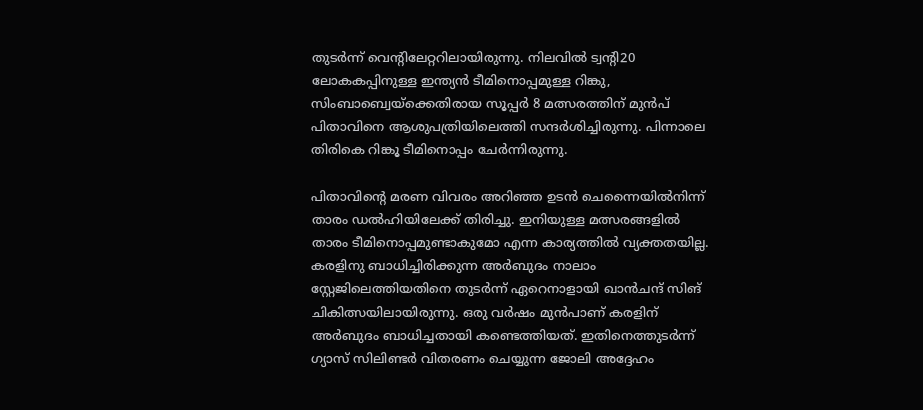തുടര്‍ന്ന് വെന്റിലേറ്ററിലായിരുന്നു. നിലവില്‍ ട്വന്റി20 ലോകകപ്പിനുള്ള ഇന്ത്യന്‍ ടീമിനൊപ്പമുള്ള റിങ്കു, സിംബാബ്വെയ്‌ക്കെതിരായ സൂപ്പര്‍ 8 മത്സരത്തിന് മുന്‍പ് പിതാവിനെ ആശുപത്രിയിലെത്തി സന്ദര്‍ശിച്ചിരുന്നു. പിന്നാലെ തിരികെ റിങ്കൂ ടീമിനൊപ്പം ചേര്‍ന്നിരുന്നു.

പിതാവിന്റെ മരണ വിവരം അറിഞ്ഞ ഉടന്‍ ചെന്നൈയില്‍നിന്ന് താരം ഡല്‍ഹിയിലേക്ക് തിരിച്ചു. ഇനിയുള്ള മത്സരങ്ങളില്‍ താരം ടീമിനൊപ്പമുണ്ടാകുമോ എന്ന കാര്യത്തില്‍ വ്യക്തതയില്ല. കരളിനു ബാധിച്ചിരിക്കുന്ന അര്‍ബുദം നാലാം സ്റ്റേജിലെത്തിയതിനെ തുടര്‍ന്ന് ഏറെനാളായി ഖാന്‍ചന്ദ് സിങ് ചികിത്സയിലായിരുന്നു. ഒരു വര്‍ഷം മുന്‍പാണ് കരളിന് അര്‍ബുദം ബാധിച്ചതായി കണ്ടെത്തിയത്. ഇതിനെത്തുടര്‍ന്ന് ഗ്യാസ് സിലിണ്ടര്‍ വിതരണം ചെയ്യുന്ന ജോലി അദ്ദേഹം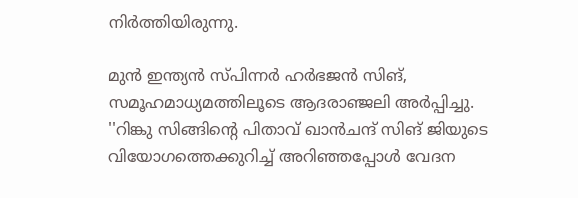നിര്‍ത്തിയിരുന്നു.

മുന്‍ ഇന്ത്യന്‍ സ്പിന്നര്‍ ഹര്‍ഭജന്‍ സിങ്, സമൂഹമാധ്യമത്തിലൂടെ ആദരാഞ്ജലി അര്‍പ്പിച്ചു. ''റിങ്കു സിങ്ങിന്റെ പിതാവ് ഖാന്‍ചന്ദ് സിങ് ജിയുടെ വിയോഗത്തെക്കുറിച്ച് അറിഞ്ഞപ്പോള്‍ വേദന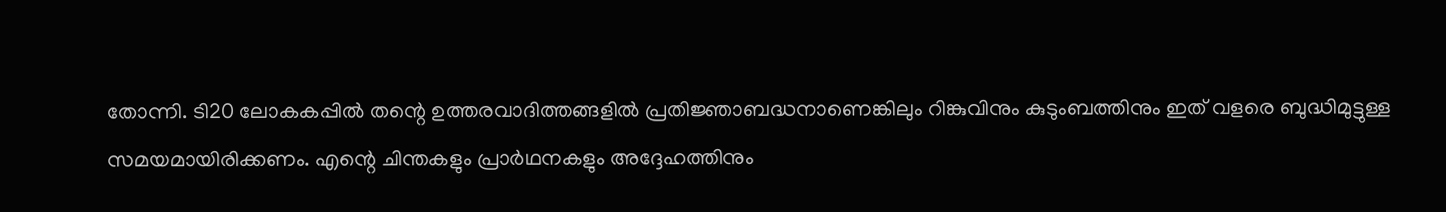തോന്നി. ടി20 ലോകകപ്പില്‍ തന്റെ ഉത്തരവാദിത്തങ്ങളില്‍ പ്രതിജ്ഞാബദ്ധനാണെങ്കിലും റിങ്കുവിനും കുടുംബത്തിനും ഇത് വളരെ ബുദ്ധിമുട്ടുള്ള സമയമായിരിക്കണം. എന്റെ ചിന്തകളും പ്രാര്‍ഥനകളും അദ്ദേഹത്തിനും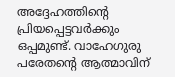അദ്ദേഹത്തിന്റെ പ്രിയപ്പെട്ടവര്‍ക്കും ഒപ്പമുണ്ട്. വാഹേഗുരു പരേതന്റെ ആത്മാവിന്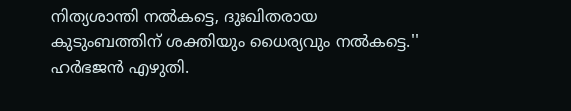നിത്യശാന്തി നല്‍കട്ടെ, ദുഃഖിതരായ കുടുംബത്തിന് ശക്തിയും ധൈര്യവും നല്‍കട്ടെ.'' ഹര്‍ഭജന്‍ എഴുതി.